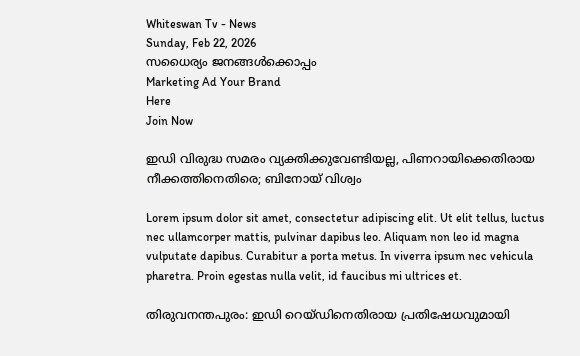Whiteswan Tv - News
Sunday, Feb 22, 2026
സധൈര്യം ജനങ്ങൾക്കൊപ്പം
Marketing Ad Your Brand
Here
Join Now

ഇഡി വിരുദ്ധ സമരം വ്യക്തിക്കുവേണ്ടിയല്ല, പിണറായിക്കെതിരായ നീക്കത്തിനെതിരെ; ബിനോയ് വിശ്വം

Lorem ipsum dolor sit amet, consectetur adipiscing elit. Ut elit tellus, luctus nec ullamcorper mattis, pulvinar dapibus leo. Aliquam non leo id magna vulputate dapibus. Curabitur a porta metus. In viverra ipsum nec vehicula pharetra. Proin egestas nulla velit, id faucibus mi ultrices et.

തിരുവനന്തപുരം: ഇഡി റെയ്ഡിനെതിരായ പ്രതിഷേധവുമായി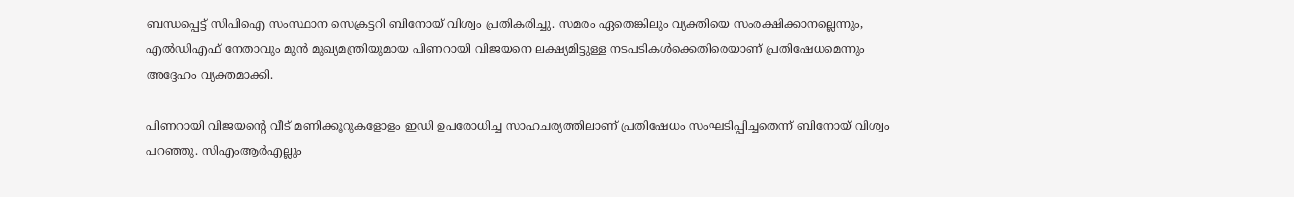ബന്ധപ്പെട്ട് സിപിഐ സംസ്ഥാന സെക്രട്ടറി ബിനോയ് വിശ്വം പ്രതികരിച്ചു. സമരം ഏതെങ്കിലും വ്യക്തിയെ സംരക്ഷിക്കാനല്ലെന്നും, എൽഡിഎഫ് നേതാവും മുൻ മുഖ്യമന്ത്രിയുമായ പിണറായി വിജയനെ ലക്ഷ്യമിട്ടുള്ള നടപടികൾക്കെതിരെയാണ് പ്രതിഷേധമെന്നും അദ്ദേഹം വ്യക്തമാക്കി.

പിണറായി വിജയന്റെ വീട് മണിക്കൂറുകളോളം ഇഡി ഉപരോധിച്ച സാഹചര്യത്തിലാണ് പ്രതിഷേധം സംഘടിപ്പിച്ചതെന്ന് ബിനോയ് വിശ്വം പറഞ്ഞു. സിഎംആർഎല്ലും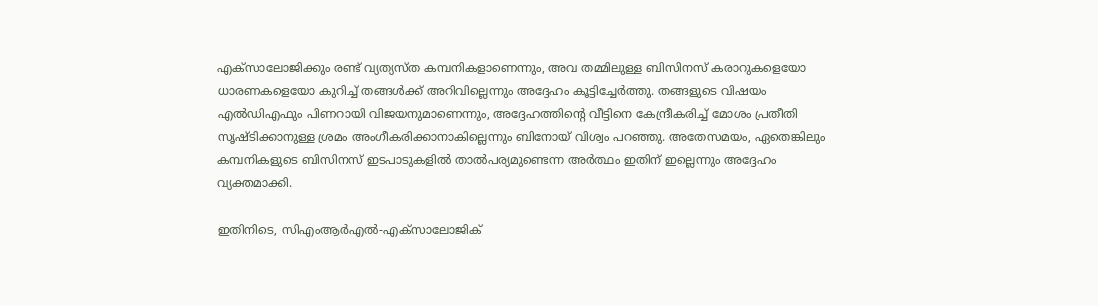എക്സാലോജിക്കും രണ്ട് വ്യത്യസ്ത കമ്പനികളാണെന്നും, അവ തമ്മിലുള്ള ബിസിനസ് കരാറുകളെയോ ധാരണകളെയോ കുറിച്ച് തങ്ങൾക്ക് അറിവില്ലെന്നും അദ്ദേഹം കൂട്ടിച്ചേർത്തു. തങ്ങളുടെ വിഷയം എൽഡിഎഫും പിണറായി വിജയനുമാണെന്നും, അദ്ദേഹത്തിന്റെ വീട്ടിനെ കേന്ദ്രീകരിച്ച് മോശം പ്രതീതി സൃഷ്ടിക്കാനുള്ള ശ്രമം അംഗീകരിക്കാനാകില്ലെന്നും ബിനോയ് വിശ്വം പറഞ്ഞു. അതേസമയം, ഏതെങ്കിലും കമ്പനികളുടെ ബിസിനസ് ഇടപാടുകളിൽ താൽപര്യമുണ്ടെന്ന അർത്ഥം ഇതിന് ഇല്ലെന്നും അദ്ദേഹം വ്യക്തമാക്കി.

ഇതിനിടെ, സിഎംആർഎൽ-എക്സാലോജിക്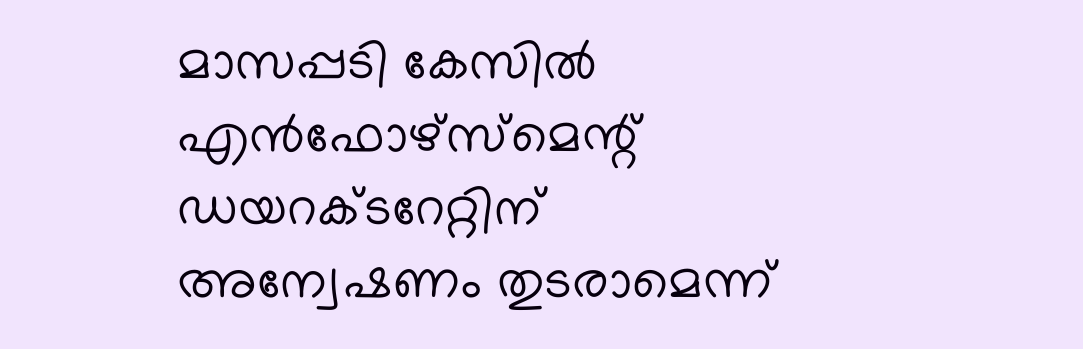മാസപ്പടി കേസിൽ എൻഫോഴ്‌സ്‌മെന്റ് ഡയറക്ടറേറ്റിന് അന്വേഷണം തുടരാമെന്ന്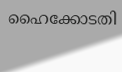ഹൈക്കോടതി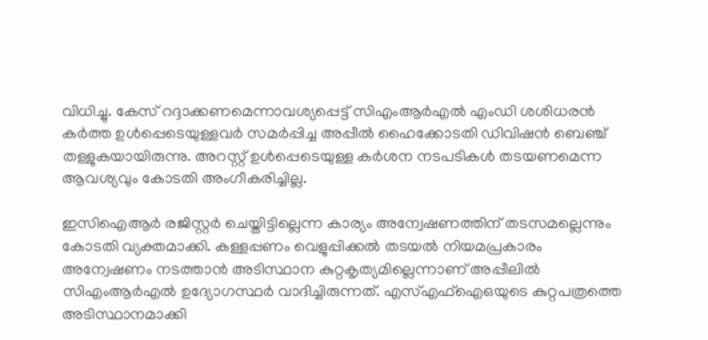വിധിച്ചു. കേസ് റദ്ദാക്കണമെന്നാവശ്യപ്പെട്ട് സിഎംആർഎൽ എംഡി ശശിധരൻ കർത്ത ഉൾപ്പെടെയുള്ളവർ സമർപ്പിച്ച അപ്പീൽ ഹൈക്കോടതി ഡിവിഷൻ ബെഞ്ച് തള്ളുകയായിരുന്നു. അറസ്റ്റ് ഉൾപ്പെടെയുള്ള കർശന നടപടികൾ തടയണമെന്ന ആവശ്യവും കോടതി അംഗീകരിച്ചില്ല.

ഇസിഐആർ രജിസ്റ്റർ ചെയ്തിട്ടില്ലെന്ന കാര്യം അന്വേഷണത്തിന് തടസമല്ലെന്നും കോടതി വ്യക്തമാക്കി. കള്ളപ്പണം വെളുപ്പിക്കൽ തടയൽ നിയമപ്രകാരം അന്വേഷണം നടത്താൻ അടിസ്ഥാന കുറ്റകൃത്യമില്ലെന്നാണ് അപ്പീലിൽ സിഎംആർഎൽ ഉദ്യോഗസ്ഥർ വാദിച്ചിരുന്നത്. എസ്എഫ്ഐഒയുടെ കുറ്റപത്രത്തെ അടിസ്ഥാനമാക്കി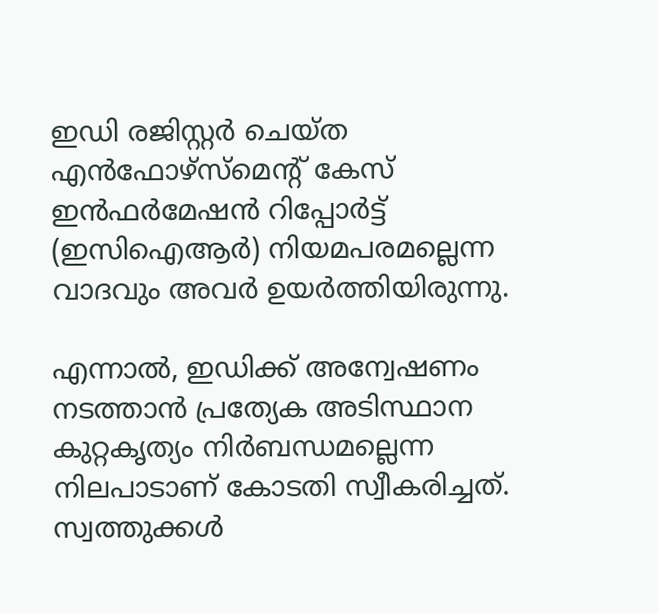ഇഡി രജിസ്റ്റർ ചെയ്ത എൻഫോഴ്‌സ്‌മെന്റ് കേസ് ഇൻഫർമേഷൻ റിപ്പോർട്ട് (ഇസിഐആർ) നിയമപരമല്ലെന്ന വാദവും അവർ ഉയർത്തിയിരുന്നു.

എന്നാൽ, ഇഡിക്ക് അന്വേഷണം നടത്താൻ പ്രത്യേക അടിസ്ഥാന കുറ്റകൃത്യം നിർബന്ധമല്ലെന്ന നിലപാടാണ് കോടതി സ്വീകരിച്ചത്. സ്വത്തുക്കൾ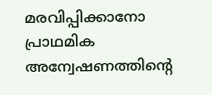മരവിപ്പിക്കാനോ പ്രാഥമിക അന്വേഷണത്തിന്റെ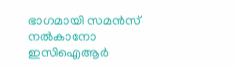ഭാഗമായി സമൻസ് നൽകാനോ ഇസിഐആർ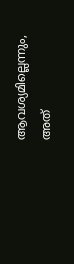ആവശ്യമില്ലെന്നും, അത്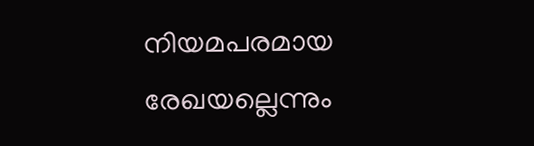നിയമപരമായ രേഖയല്ലെന്നും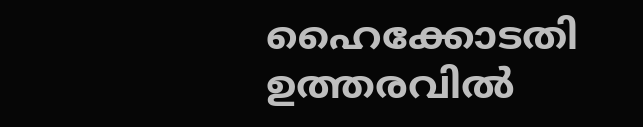ഹൈക്കോടതി ഉത്തരവിൽ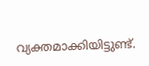വ്യക്തമാക്കിയിട്ടുണ്ട്.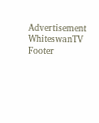Advertisement
WhiteswanTV Footer